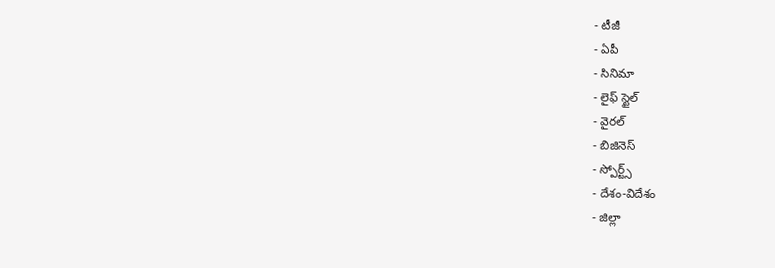- టీజీ
- ఏపీ
- సినిమా
- లైఫ్ స్టైల్
- వైరల్
- బిజినెస్
- స్పోర్ట్స్
- దేశం-విదేశం
- జిల్లా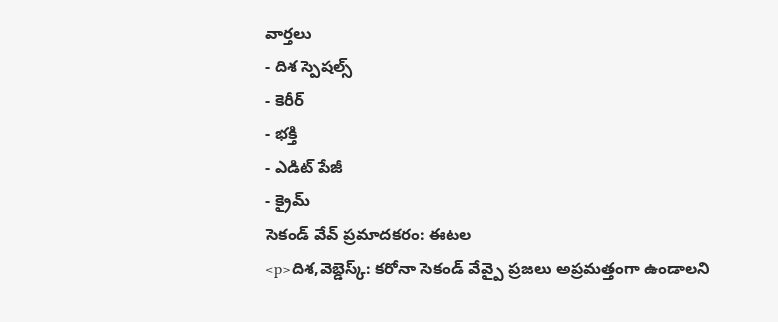వార్తలు
- దిశ స్పెషల్స్
- కెరీర్
- భక్తి
- ఎడిట్ పేజీ
- క్రైమ్
సెకండ్ వేవ్ ప్రమాదకరం: ఈటల
<p>దిశ,వెబ్డెస్క్: కరోనా సెకండ్ వేవ్పై ప్రజలు అప్రమత్తంగా ఉండాలని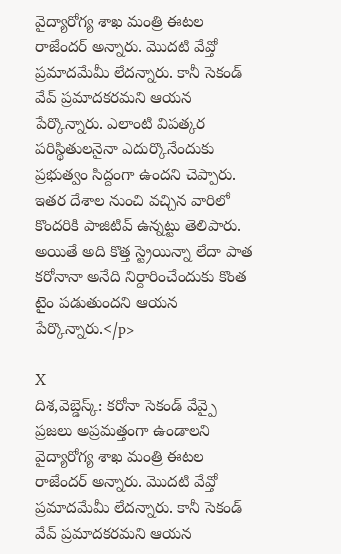వైద్యారోగ్య శాఖ మంత్రి ఈటల రాజేందర్ అన్నారు. మొదటి వేవ్తో ప్రమాదమేమీ లేదన్నారు. కానీ సెకండ్ వేవ్ ప్రమాదకరమని ఆయన పేర్కొన్నారు. ఎలాంటి విపత్కర పరిస్థితులనైనా ఎదుర్కొనేందుకు ప్రభుత్వం సిద్దంగా ఉందని చెప్పారు. ఇతర దేశాల నుంచి వచ్చిన వారిలో కొందరికి పాజిటివ్ ఉన్నట్టు తెలిపారు. అయితే అది కొత్త స్ట్రెయిన్నా లేదా పాత కరోనానా అనేది నిర్దారించేందుకు కొంత టైం పడుతుందని ఆయన పేర్కొన్నారు.</p>

X
దిశ,వెబ్డెస్క్: కరోనా సెకండ్ వేవ్పై ప్రజలు అప్రమత్తంగా ఉండాలని వైద్యారోగ్య శాఖ మంత్రి ఈటల రాజేందర్ అన్నారు. మొదటి వేవ్తో ప్రమాదమేమీ లేదన్నారు. కానీ సెకండ్ వేవ్ ప్రమాదకరమని ఆయన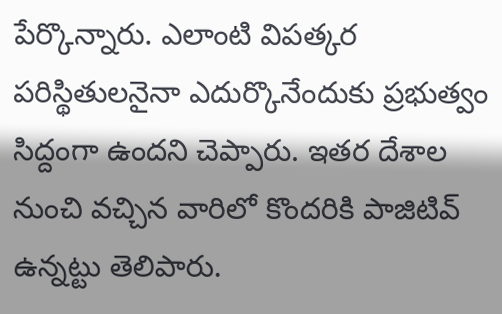పేర్కొన్నారు. ఎలాంటి విపత్కర పరిస్థితులనైనా ఎదుర్కొనేందుకు ప్రభుత్వం సిద్దంగా ఉందని చెప్పారు. ఇతర దేశాల నుంచి వచ్చిన వారిలో కొందరికి పాజిటివ్ ఉన్నట్టు తెలిపారు.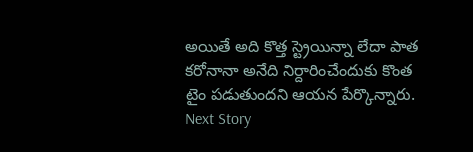అయితే అది కొత్త స్ట్రెయిన్నా లేదా పాత కరోనానా అనేది నిర్దారించేందుకు కొంత టైం పడుతుందని ఆయన పేర్కొన్నారు.
Next Story